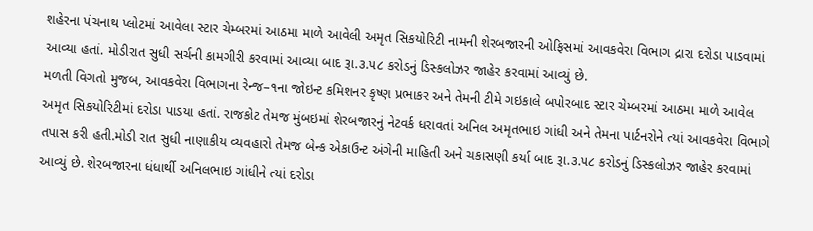શહેરના પંચનાથ પ્લોટમાં આવેલા સ્ટાર ચેમ્બરમાં આઠમા માળે આવેલી અમૃત સિકયોરિટી નામની શેરબજારની ઓફિસમાં આવકવેરા વિભાગ દ્રારા દરોડા પાડવામાં આવ્યા હતાં. મોડીરાત સુધી સર્ચની કામગીરી કરવામાં આવ્યા બાદ રૂા.૩.૫૮ કરોડનું ડિસ્કલોઝર જાહેર કરવામાં આવ્યું છે.
મળતી વિગતો મુજબ, આવકવેરા વિભાગના રેન્જ–૧ના જોઇન્ટ કમિશનર કૃષ્ણ પ્રભાકર અને તેમની ટીમે ગઇકાલે બપોરબાદ સ્ટાર ચેમ્બરમાં આઠમા માળે આવેલ અમૃત સિકયોરિટીમાં દરોડા પાડયા હતાં. રાજકોટ તેમજ મુંબઇમાં શેરબજારનું નેટવર્ક ધરાવતાં અનિલ અમૃતભાઇ ગાંધી અને તેમના પાર્ટનરોને ત્યાં આવકવેરા વિભાગે તપાસ કરી હતી.મોડી રાત સુધી નાણાકીય વ્યવહારો તેમજ બેન્ક એકાઉન્ટ અંગેની માહિતી અને ચકાસણી કર્યા બાદ રૂા.૩.૫૮ કરોડનું ડિસ્કલોઝર જાહેર કરવામાં આવ્યું છે. શેરબજારના ધંધાર્થી અનિલભાઇ ગાંધીને ત્યાં દરોડા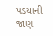પડયાની જાણ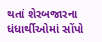થતાં શેરબજારના ધંધાર્થીઓમાં સોંપો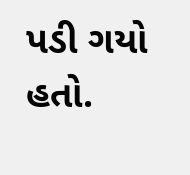પડી ગયો હતો.